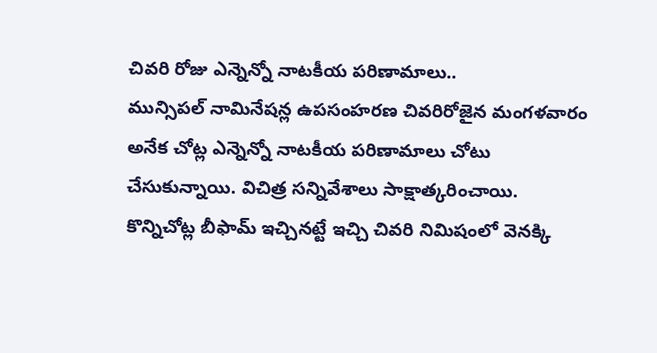చివరి రోజు ఎన్నెన్నో నాటకీయ పరిణామాలు..
మున్సిపల్ నామినేషన్ల ఉపసంహరణ చివరిరోజైన మంగళవారం అనేక చోట్ల ఎన్నెన్నో నాటకీయ పరిణామాలు చోటు చేసుకున్నాయి. విచిత్ర సన్నివేశాలు సాక్షాత్కరించాయి. కొన్నిచోట్ల బీఫామ్ ఇచ్చినట్టే ఇచ్చి చివరి నిమిషంలో వెనక్కి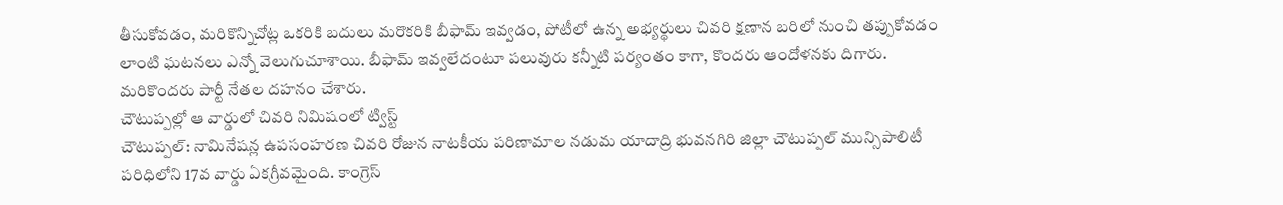తీసుకోవడం, మరికొన్నిచోట్ల ఒకరికి బదులు మరొకరికి బీఫామ్ ఇవ్వడం, పోటీలో ఉన్న అభ్యర్థులు చివరి క్షణాన బరిలో నుంచి తప్పుకోవడం లాంటి ఘటనలు ఎన్నో వెలుగుచూశాయి. బీఫామ్ ఇవ్వలేదంటూ పలువురు కన్నీటి పర్యంతం కాగా, కొందరు ఆందోళనకు దిగారు. మరికొందరు పార్టీ నేతల దహనం చేశారు.
చౌటుప్పల్లో ఆ వార్డులో చివరి నిమిషంలో ట్విస్ట్
చౌటుప్పల్: నామినేషన్ల ఉపసంహరణ చివరి రోజున నాటకీయ పరిణామాల నడుమ యాదాద్రి భువనగిరి జిల్లా చౌటుప్పల్ మున్సిపాలిటీ పరిధిలోని 17వ వార్డు ఏకగ్రీవమైంది. కాంగ్రెస్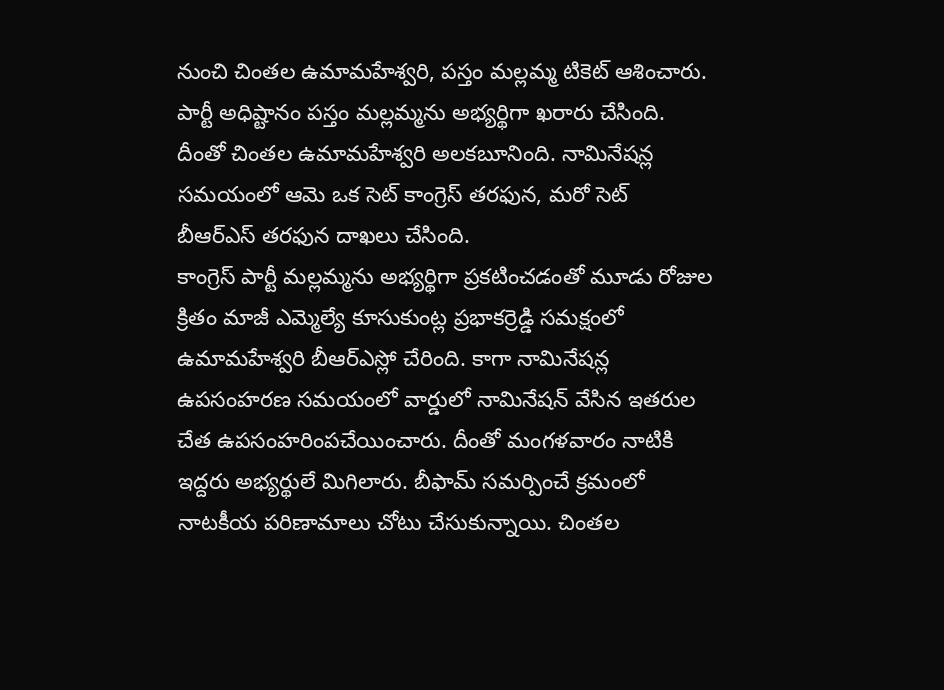నుంచి చింతల ఉమామహేశ్వరి, పస్తం మల్లమ్మ టికెట్ ఆశించారు. పార్టీ అధిష్టానం పస్తం మల్లమ్మను అభ్యర్థిగా ఖరారు చేసింది. దీంతో చింతల ఉమామహేశ్వరి అలకబూనింది. నామినేషన్ల సమయంలో ఆమె ఒక సెట్ కాంగ్రెస్ తరఫున, మరో సెట్ బీఆర్ఎస్ తరఫున దాఖలు చేసింది.
కాంగ్రెస్ పార్టీ మల్లమ్మను అభ్యర్థిగా ప్రకటించడంతో మూడు రోజుల క్రితం మాజీ ఎమ్మెల్యే కూసుకుంట్ల ప్రభాకర్రెడ్డి సమక్షంలో ఉమామహేశ్వరి బీఆర్ఎస్లో చేరింది. కాగా నామినేషన్ల ఉపసంహరణ సమయంలో వార్డులో నామినేషన్ వేసిన ఇతరుల చేత ఉపసంహరింపచేయించారు. దీంతో మంగళవారం నాటికి ఇద్దరు అభ్యర్థులే మిగిలారు. బీఫామ్ సమర్పించే క్రమంలో నాటకీయ పరిణామాలు చోటు చేసుకున్నాయి. చింతల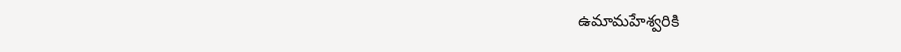ఉమామహేశ్వరికి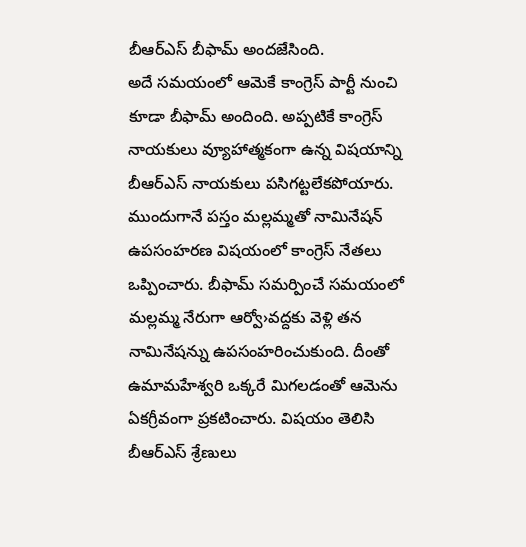బీఆర్ఎస్ బీఫామ్ అందజేసింది.
అదే సమయంలో ఆమెకే కాంగ్రెస్ పార్టీ నుంచి కూడా బీఫామ్ అందింది. అప్పటికే కాంగ్రెస్ నాయకులు వ్యూహాత్మకంగా ఉన్న విషయాన్ని బీఆర్ఎస్ నాయకులు పసిగట్టలేకపోయారు. ముందుగానే పస్తం మల్లమ్మతో నామినేషన్ ఉపసంహరణ విషయంలో కాంగ్రెస్ నేతలు ఒప్పించారు. బీఫామ్ సమర్పించే సమయంలో మల్లమ్మ నేరుగా ఆర్వో›వద్దకు వెళ్లి తన నామినేషన్ను ఉపసంహరించుకుంది. దీంతో ఉమామహేశ్వరి ఒక్కరే మిగలడంతో ఆమెను ఏకగ్రీవంగా ప్రకటించారు. విషయం తెలిసి బీఆర్ఎస్ శ్రేణులు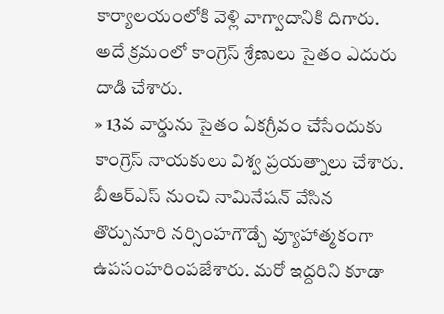కార్యాలయంలోకి వెళ్లి వాగ్వాదానికి దిగారు. అదే క్రమంలో కాంగ్రెస్ శ్రేణులు సైతం ఎదురు దాడి చేశారు.
» 13వ వార్డును సైతం ఏకగ్రీవం చేసేందుకు కాంగ్రెస్ నాయకులు విశ్వ ప్రయత్నాలు చేశారు. బీఆర్ఎస్ నుంచి నామినేషన్ వేసిన తొర్పునూరి నర్సింహగౌడ్చే వ్యూహాత్మకంగా ఉపసంహరింపజేశారు. మరో ఇద్దరిని కూడా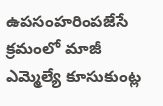ఉపసంహరింపజేసే క్రమంలో మాజీ ఎమ్మెల్యే కూసుకుంట్ల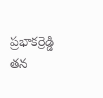ప్రభాకర్రెడ్డి తన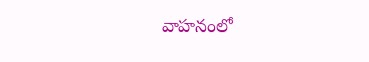వాహనంలో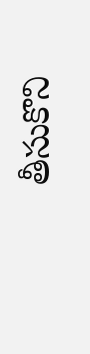తీసుకొని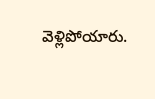వెళ్లిపోయారు.